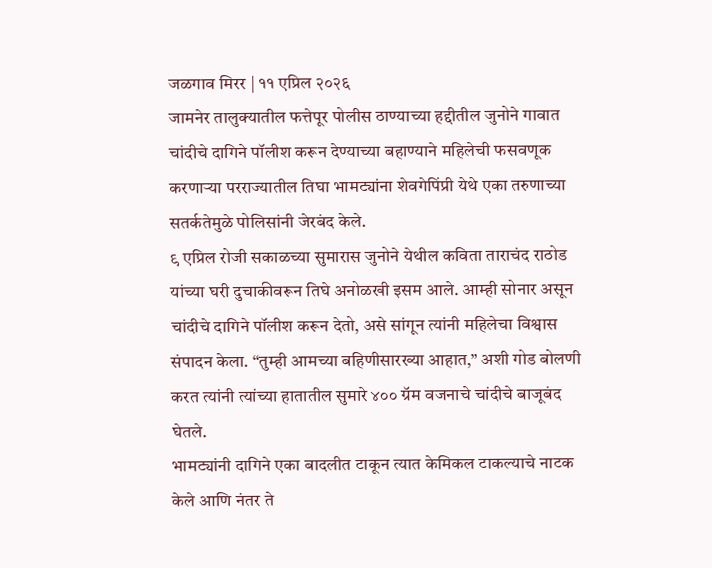जळगाव मिरर | ११ एप्रिल २०२६
जामनेर तालुक्यातील फत्तेपूर पोलीस ठाण्याच्या हद्दीतील जुनोने गावात चांदीचे दागिने पॉलीश करून देण्याच्या बहाण्याने महिलेची फसवणूक करणाऱ्या परराज्यातील तिघा भामट्यांना शेवगेपिंप्री येथे एका तरुणाच्या सतर्कतेमुळे पोलिसांनी जेरबंद केले.
९ एप्रिल रोजी सकाळच्या सुमारास जुनोने येथील कविता ताराचंद राठोड यांच्या घरी दुचाकीवरून तिघे अनोळखी इसम आले. आम्ही सोनार असून चांदीचे दागिने पॉलीश करून देतो, असे सांगून त्यांनी महिलेचा विश्वास संपादन केला. “तुम्ही आमच्या बहिणीसारख्या आहात,” अशी गोड बोलणी करत त्यांनी त्यांच्या हातातील सुमारे ४०० ग्रॅम वजनाचे चांदीचे बाजूबंद घेतले.
भामट्यांनी दागिने एका बादलीत टाकून त्यात केमिकल टाकल्याचे नाटक केले आणि नंतर ते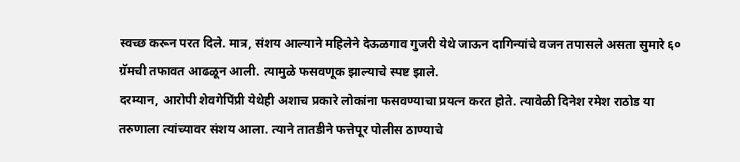स्वच्छ करून परत दिले. मात्र, संशय आल्याने महिलेने देऊळगाव गुजरी येथे जाऊन दागिन्यांचे वजन तपासले असता सुमारे ६० ग्रॅमची तफावत आढळून आली. त्यामुळे फसवणूक झाल्याचे स्पष्ट झाले.
दरम्यान, आरोपी शेवगेपिंप्री येथेही अशाच प्रकारे लोकांना फसवण्याचा प्रयत्न करत होते. त्यावेळी दिनेश रमेश राठोड या तरुणाला त्यांच्यावर संशय आला. त्याने तातडीने फत्तेपूर पोलीस ठाण्याचे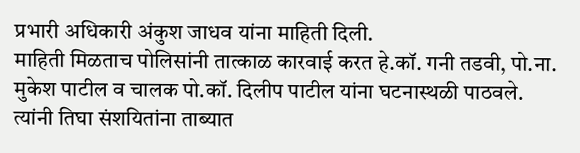प्रभारी अधिकारी अंकुश जाधव यांना माहिती दिली.
माहिती मिळताच पोलिसांनी तात्काळ कारवाई करत हे.कॉ. गनी तडवी, पो.ना. मुकेश पाटील व चालक पो.कॉ. दिलीप पाटील यांना घटनास्थळी पाठवले. त्यांनी तिघा संशयितांना ताब्यात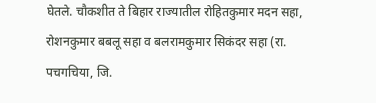घेतले. चौकशीत ते बिहार राज्यातील रोहितकुमार मदन सहा, रोशनकुमार बबलू सहा व बलरामकुमार सिकंदर सहा (रा. पचगचिया, जि.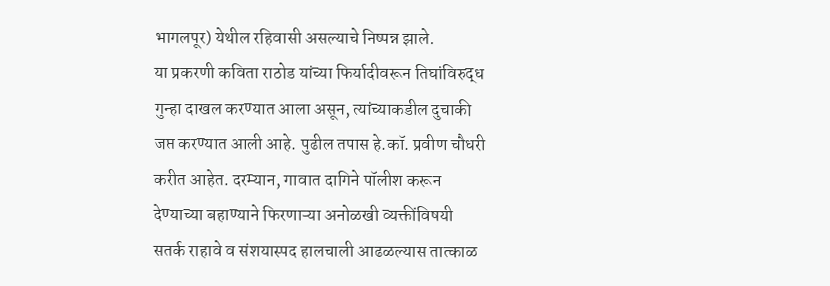भागलपूर) येथील रहिवासी असल्याचे निष्पन्न झाले.
या प्रकरणी कविता राठोड यांच्या फिर्यादीवरून तिघांविरुद्ध गुन्हा दाखल करण्यात आला असून, त्यांच्याकडील दुचाकी जप्त करण्यात आली आहे. पुढील तपास हे.कॉ. प्रवीण चौधरी करीत आहेत. दरम्यान, गावात दागिने पॉलीश करून देण्याच्या बहाण्याने फिरणाऱ्या अनोळखी व्यक्तींविषयी सतर्क राहावे व संशयास्पद हालचाली आढळल्यास तात्काळ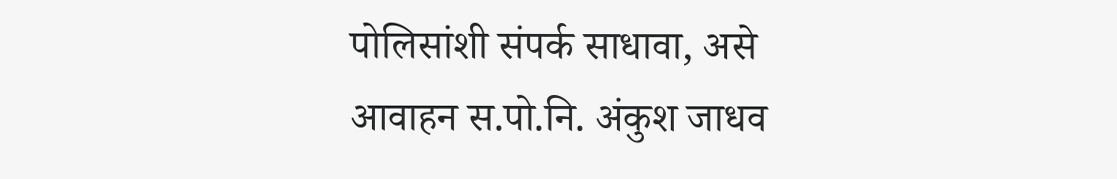पोलिसांशी संपर्क साधावा, असे आवाहन स.पो.नि. अंकुश जाधव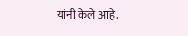यांनी केले आहे.